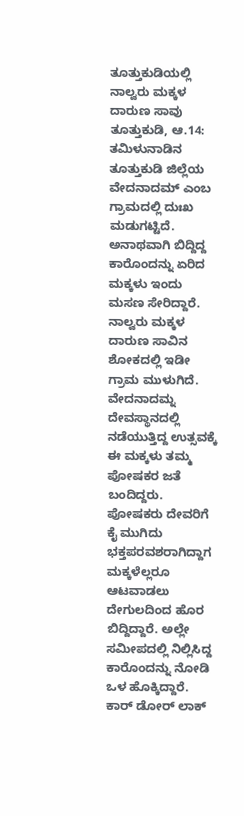ತೂತ್ತುಕುಡಿಯಲ್ಲಿ ನಾಲ್ವರು ಮಕ್ಕಳ ದಾರುಣ ಸಾವು
ತೂತ್ತುಕುಡಿ, ಆ.14: ತಮಿಳುನಾಡಿನ ತೂತ್ತುಕುಡಿ ಜಿಲ್ಲೆಯ ವೇದನಾದಮ್ ಎಂಬ ಗ್ರಾಮದಲ್ಲಿ ದುಃಖ ಮಡುಗಟ್ಟಿದೆ. ಅನಾಥವಾಗಿ ಬಿದ್ದಿದ್ದ ಕಾರೊಂದನ್ನು ಏರಿದ ಮಕ್ಕಳು ಇಂದು ಮಸಣ ಸೇರಿದ್ದಾರೆ. ನಾಲ್ವರು ಮಕ್ಕಳ ದಾರುಣ ಸಾವಿನ ಶೋಕದಲ್ಲಿ ಇಡೀ ಗ್ರಾಮ ಮುಳುಗಿದೆ.
ವೇದನಾದಮ್ನ ದೇವಸ್ಥಾನದಲ್ಲಿ ನಡೆಯುತ್ತಿದ್ದ ಉತ್ಸವಕ್ಕೆ ಈ ಮಕ್ಕಳು ತಮ್ಮ ಪೋಷಕರ ಜತೆ ಬಂದಿದ್ದರು. ಪೋಷಕರು ದೇವರಿಗೆ ಕೈ ಮುಗಿದು ಭಕ್ತಪರವಶರಾಗಿದ್ದಾಗ ಮಕ್ಕಳೆಲ್ಲರೂ ಆಟವಾಡಲು ದೇಗುಲದಿಂದ ಹೊರ ಬಿದ್ದಿದ್ದಾರೆ. ಅಲ್ಲೇ ಸಮೀಪದಲ್ಲಿ ನಿಲ್ಲಿಸಿದ್ದ ಕಾರೊಂದನ್ನು ನೋಡಿ ಒಳ ಹೊಕ್ಕಿದ್ದಾರೆ.
ಕಾರ್ ಡೋರ್ ಲಾಕ್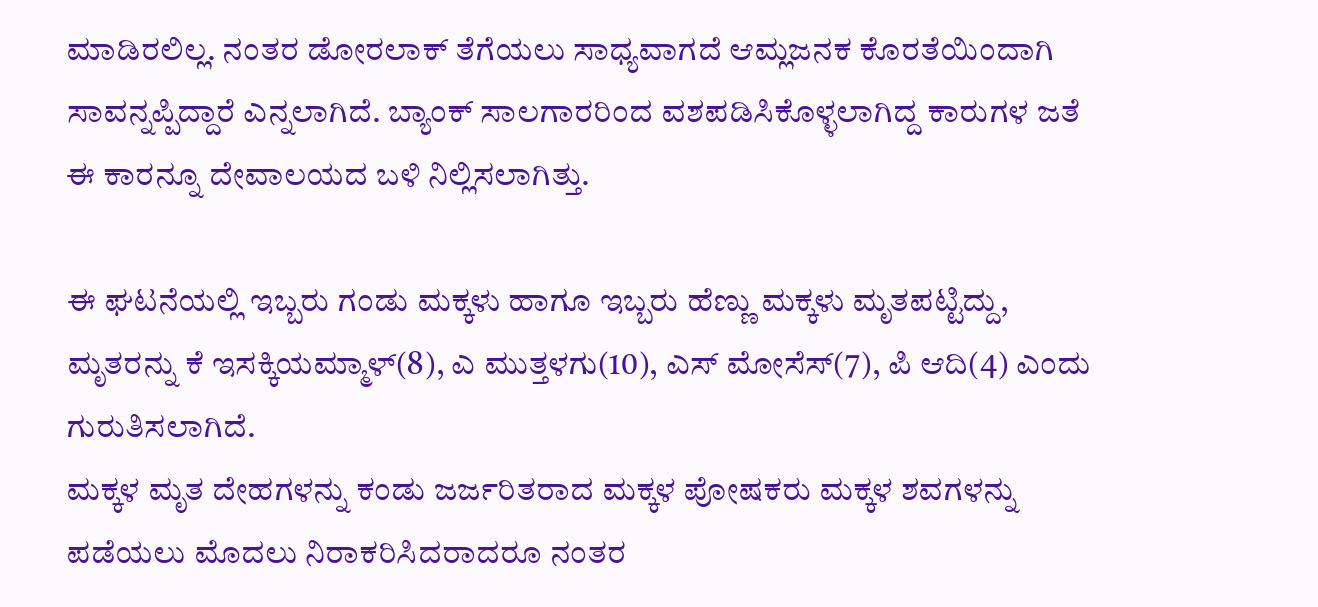ಮಾಡಿರಲಿಲ್ಲ. ನಂತರ ಡೋರಲಾಕ್ ತೆಗೆಯಲು ಸಾಧ್ಯವಾಗದೆ ಆಮ್ಲಜನಕ ಕೊರತೆಯಿಂದಾಗಿ ಸಾವನ್ನಪ್ಪಿದ್ದಾರೆ ಎನ್ನಲಾಗಿದೆ. ಬ್ಯಾಂಕ್ ಸಾಲಗಾರರಿಂದ ವಶಪಡಿಸಿಕೊಳ್ಳಲಾಗಿದ್ದ ಕಾರುಗಳ ಜತೆ ಈ ಕಾರನ್ನೂ ದೇವಾಲಯದ ಬಳಿ ನಿಲ್ಲಿಸಲಾಗಿತ್ತು.

ಈ ಘಟನೆಯಲ್ಲಿ ಇಬ್ಬರು ಗಂಡು ಮಕ್ಕಳು ಹಾಗೂ ಇಬ್ಬರು ಹೆಣ್ಣು ಮಕ್ಕಳು ಮೃತಪಟ್ಟಿದ್ದು, ಮೃತರನ್ನು ಕೆ ಇಸಕ್ಕಿಯಮ್ಮಾಳ್(8), ಎ ಮುತ್ತಳಗು(10), ಎಸ್ ಮೋಸೆಸ್(7), ಪಿ ಆದಿ(4) ಎಂದು ಗುರುತಿಸಲಾಗಿದೆ.
ಮಕ್ಕಳ ಮೃತ ದೇಹಗಳನ್ನು ಕಂಡು ಜರ್ಜರಿತರಾದ ಮಕ್ಕಳ ಪೋಷಕರು ಮಕ್ಕಳ ಶವಗಳನ್ನು ಪಡೆಯಲು ಮೊದಲು ನಿರಾಕರಿಸಿದರಾದರೂ ನಂತರ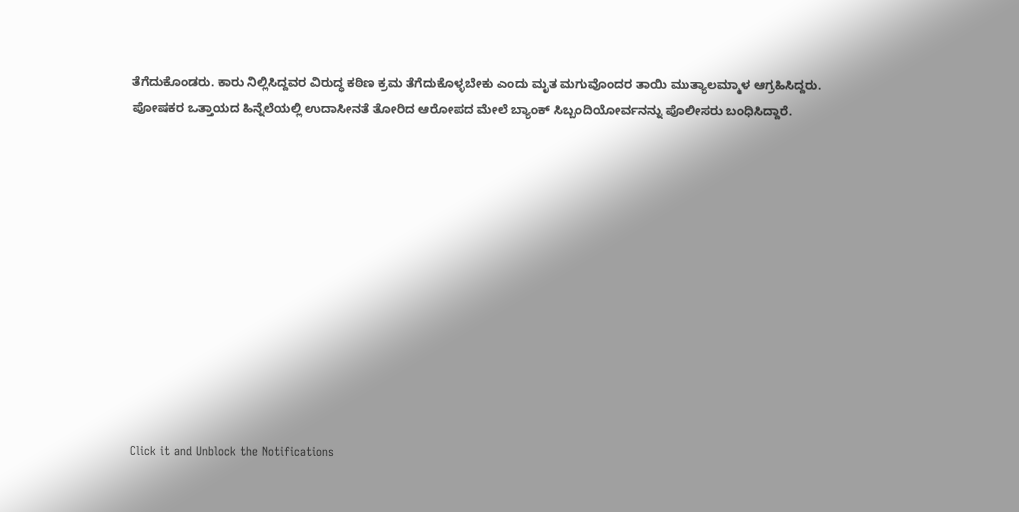ತೆಗೆದುಕೊಂಡರು. ಕಾರು ನಿಲ್ಲಿಸಿದ್ದವರ ವಿರುದ್ಧ ಕಠಿಣ ಕ್ರಮ ತೆಗೆದುಕೊಳ್ಳಬೇಕು ಎಂದು ಮೃತ ಮಗುವೊಂದರ ತಾಯಿ ಮುತ್ಯಾಲಮ್ಮಾಳ ಆಗ್ರಹಿಸಿದ್ದರು. ಪೋಷಕರ ಒತ್ತಾಯದ ಹಿನ್ನೆಲೆಯಲ್ಲಿ ಉದಾಸೀನತೆ ತೋರಿದ ಆರೋಪದ ಮೇಲೆ ಬ್ಯಾಂಕ್ ಸಿಬ್ಬಂದಿಯೋರ್ವನನ್ನು ಪೊಲೀಸರು ಬಂಧಿಸಿದ್ದಾರೆ.












Click it and Unblock the Notifications